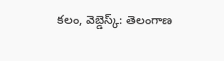కలం, వెబ్డెస్క్: తెలంగాణ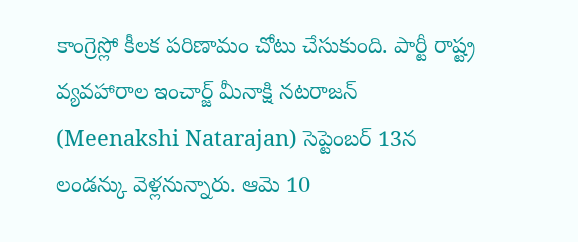కాంగ్రెస్లో కీలక పరిణామం చోటు చేసుకుంది. పార్టీ రాష్ట్ర వ్యవహారాల ఇంచార్జ్ మీనాక్షి నటరాజన్ (Meenakshi Natarajan) సెప్టెంబర్ 13న లండన్కు వెళ్లనున్నారు. ఆమె 10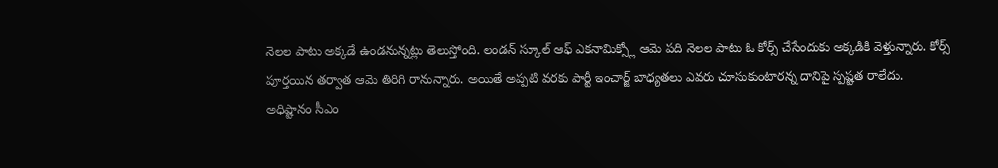నెలల పాటు అక్కడే ఉండనున్నట్లు తెలుస్తోంది. లండన్ స్కూల్ ఆఫ్ ఎకనామిక్స్లో ఆమె పది నెలల పాటు ఓ కోర్స్ చేసేందుకు అక్కడికి వెళ్తున్నారు. కోర్స్ పూర్తయిన తర్వాత ఆమె తిరిగి రానున్నారు. అయితే అప్పటి వరకు పార్టీ ఇంచార్జ్ బాధ్యతలు ఎవరు చూసుకుంటారన్న దానిపై స్పష్టత రాలేదు.
అధిష్టానం సీఎం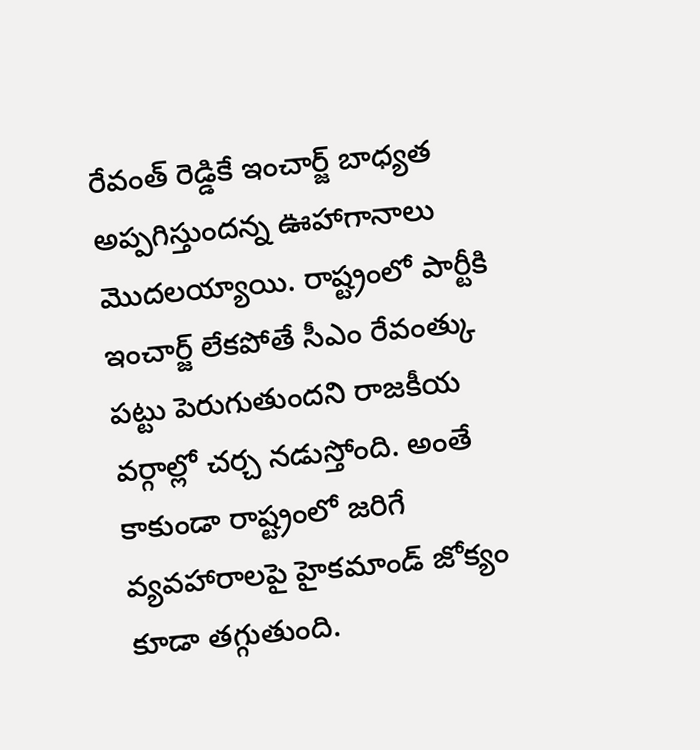రేవంత్ రెడ్డికే ఇంచార్జ్ బాధ్యత అప్పగిస్తుందన్న ఊహాగానాలు మొదలయ్యాయి. రాష్ట్రంలో పార్టీకి ఇంచార్జ్ లేకపోతే సీఎం రేవంత్కు పట్టు పెరుగుతుందని రాజకీయ వర్గాల్లో చర్చ నడుస్తోంది. అంతే కాకుండా రాష్ట్రంలో జరిగే వ్యవహారాలపై హైకమాండ్ జోక్యం కూడా తగ్గుతుంది.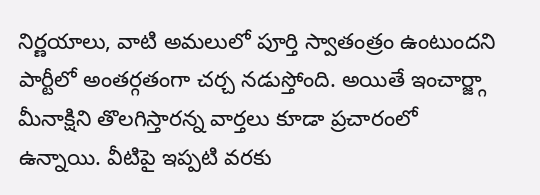నిర్ణయాలు, వాటి అమలులో పూర్తి స్వాతంత్రం ఉంటుందని పార్టీలో అంతర్గతంగా చర్చ నడుస్తోంది. అయితే ఇంచార్జ్గా మీనాక్షిని తొలగిస్తారన్న వార్తలు కూడా ప్రచారంలో ఉన్నాయి. వీటిపై ఇప్పటి వరకు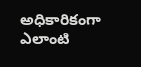అధికారికంగా ఎలాంటి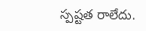స్పష్టత రాలేదు.